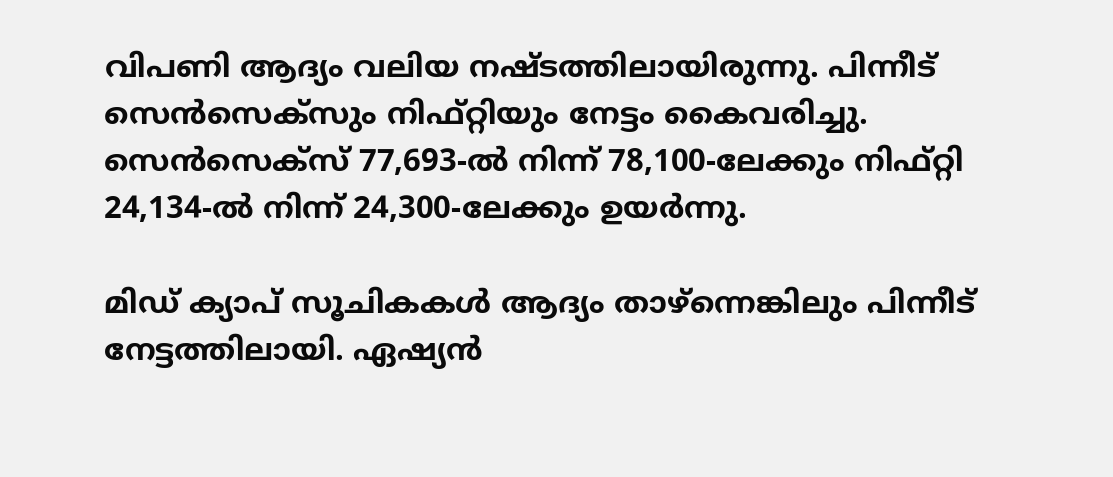വിപണി ആദ്യം വലിയ നഷ്ടത്തിലായിരുന്നു. പിന്നീട് സെൻസെക്സും നിഫ്റ്റിയും നേട്ടം കൈവരിച്ചു. സെൻസെക്സ് 77,693-ൽ നിന്ന് 78,100-ലേക്കും നിഫ്റ്റി 24,134-ൽ നിന്ന് 24,300-ലേക്കും ഉയർന്നു.

മിഡ് ക്യാപ് സൂചികകൾ ആദ്യം താഴ്ന്നെങ്കിലും പിന്നീട് നേട്ടത്തിലായി. ഏഷ്യൻ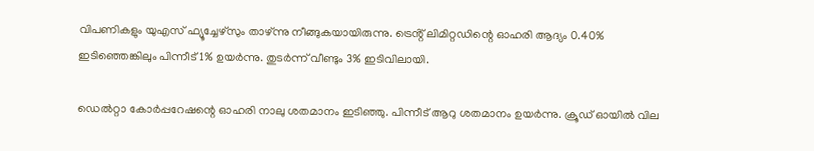വിപണികളും യുഎസ് ഫ്യൂച്ചേഴ്സും താഴ്ന്നു നീങ്ങുകയായിരുന്നു. ട്രെൻ്റ് ലിമിറ്റഡിന്റെ ഓഹരി ആദ്യം 0.40% ഇടിഞ്ഞെങ്കിലും പിന്നീട് 1% ഉയർന്നു. തുടർന്ന് വീണ്ടും 3% ഇടിവിലായി.

ഡെൽറ്റാ കോർപ്പറേഷന്റെ ഓഹരി നാലു ശതമാനം ഇടിഞ്ഞു. പിന്നീട് ആറു ശതമാനം ഉയർന്നു. ക്രൂഡ് ഓയിൽ വില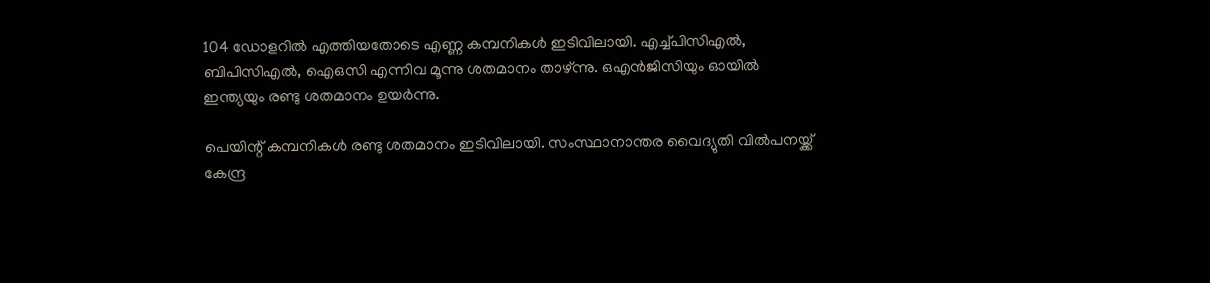104 ഡോളറിൽ എത്തിയതോടെ എണ്ണ കമ്പനികൾ ഇടിവിലായി. എച്ച്പിസിഎൽ, ബിപിസിഎൽ, ഐഒസി എന്നിവ മൂന്നു ശതമാനം താഴ്ന്നു. ഒഎൻജിസിയും ഓയിൽ ഇന്ത്യയും രണ്ടു ശതമാനം ഉയർന്നു.

പെയിന്റ് കമ്പനികൾ രണ്ടു ശതമാനം ഇടിവിലായി. സംസ്ഥാനാന്തര വൈദ്യുതി വിൽപനയ്ക്ക് കേന്ദ്ര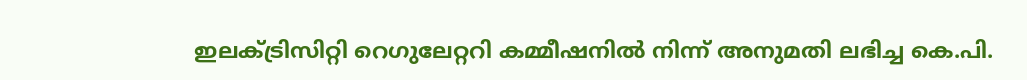ഇലക്ട്രിസിറ്റി റെഗുലേറ്ററി കമ്മീഷനിൽ നിന്ന് അനുമതി ലഭിച്ച കെ.പി.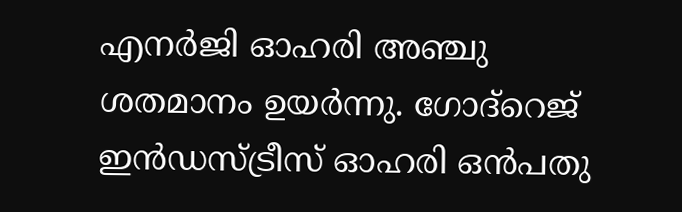എനർജി ഓഹരി അഞ്ചു ശതമാനം ഉയർന്നു. ഗോദ്‌റെജ് ഇൻഡസ്ട്രീസ് ഓഹരി ഒൻപതു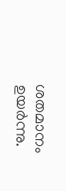ശതമാനം ഉയർന്നു.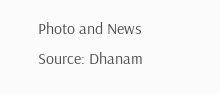Photo and News Source: Dhanam